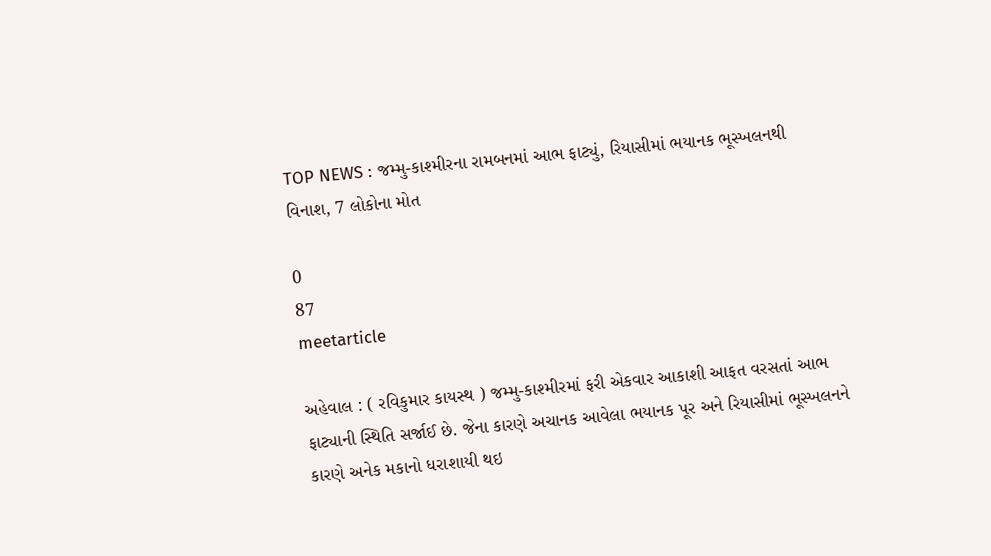TOP NEWS : જમ્મુ-કાશ્મીરના રામબનમાં આભ ફાટ્યું, રિયાસીમાં ભયાનક ભૂસ્ખલનથી વિનાશ, 7 લોકોના મોત

0
87
meetarticle

અહેવાલ : ( રવિકુમાર કાયસ્થ ) જમ્મુ-કાશ્મીરમાં ફરી એકવાર આકાશી આફત વરસતાં આભ ફાટ્યાની સ્થિતિ સર્જાઈ છે. જેના કારણે અચાનક આવેલા ભયાનક પૂર અને રિયાસીમાં ભૂસ્ખલનને કારણે અનેક મકાનો ધરાશાયી થઇ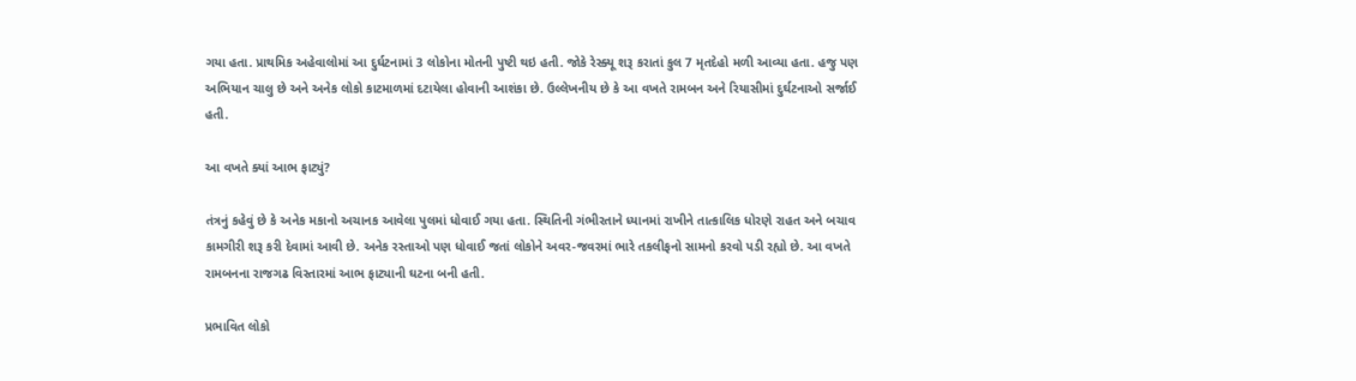ગયા હતા. પ્રાથમિક અહેવાલોમાં આ દુર્ઘટનામાં 3 લોકોના મોતની પુષ્ટી થઇ હતી. જોકે રેસ્ક્યૂ શરૂ કરાતાં કુલ 7 મૃતદેહો મળી આવ્યા હતા. હજુ પણ અભિયાન ચાલુ છે અને અનેક લોકો કાટમાળમાં દટાયેલા હોવાની આશંકા છે. ઉલ્લેખનીય છે કે આ વખતે રામબન અને રિયાસીમાં દુર્ઘટનાઓ સર્જાઈ હતી.

આ વખતે ક્યાં આભ ફાટ્યું?

તંત્રનું કહેવું છે કે અનેક મકાનો અચાનક આવેલા પુલમાં ધોવાઈ ગયા હતા. સ્થિતિની ગંભીરતાને ધ્યાનમાં રાખીને તાત્કાલિક ધોરણે રાહત અને બચાવ કામગીરી શરૂ કરી દેવામાં આવી છે. અનેક રસ્તાઓ પણ ધોવાઈ જતાં લોકોને અવર-જવરમાં ભારે તકલીફનો સામનો કરવો પડી રહ્યો છે. આ વખતે રામબનના રાજગઢ વિસ્તારમાં આભ ફાટ્યાની ઘટના બની હતી.

પ્રભાવિત લોકો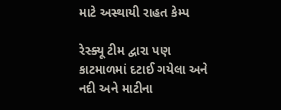માટે અસ્થાયી રાહત કેમ્પ

રેસ્ક્યૂ ટીમ દ્વારા પણ કાટમાળમાં દટાઈ ગયેલા અને નદી અને માટીના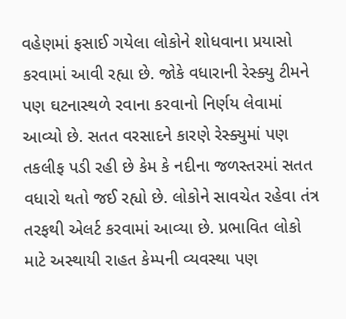વહેણમાં ફસાઈ ગયેલા લોકોને શોધવાના પ્રયાસો કરવામાં આવી રહ્યા છે. જોકે વધારાની રેસ્ક્યુ ટીમને પણ ઘટનાસ્થળે રવાના કરવાનો નિર્ણય લેવામાં આવ્યો છે. સતત વરસાદને કારણે રેસ્ક્યુમાં પણ તકલીફ પડી રહી છે કેમ કે નદીના જળસ્તરમાં સતત વધારો થતો જઈ રહ્યો છે. લોકોને સાવચેત રહેવા તંત્ર તરફથી એલર્ટ કરવામાં આવ્યા છે. પ્રભાવિત લોકો માટે અસ્થાયી રાહત કેમ્પની વ્યવસ્થા પણ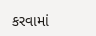કરવામાં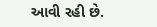આવી રહી છે.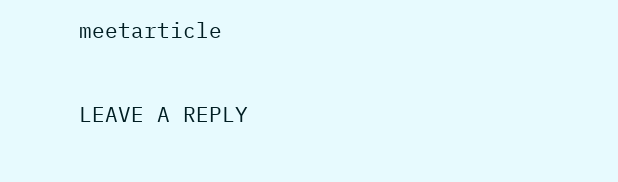meetarticle

LEAVE A REPLY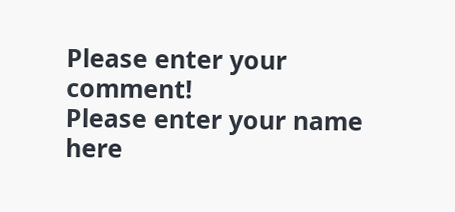Please enter your comment!
Please enter your name here